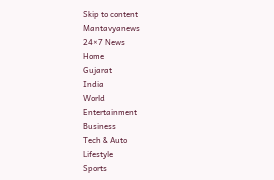Skip to content
Mantavyanews
24×7 News
Home
Gujarat
India
World
Entertainment
Business
Tech & Auto
Lifestyle
Sports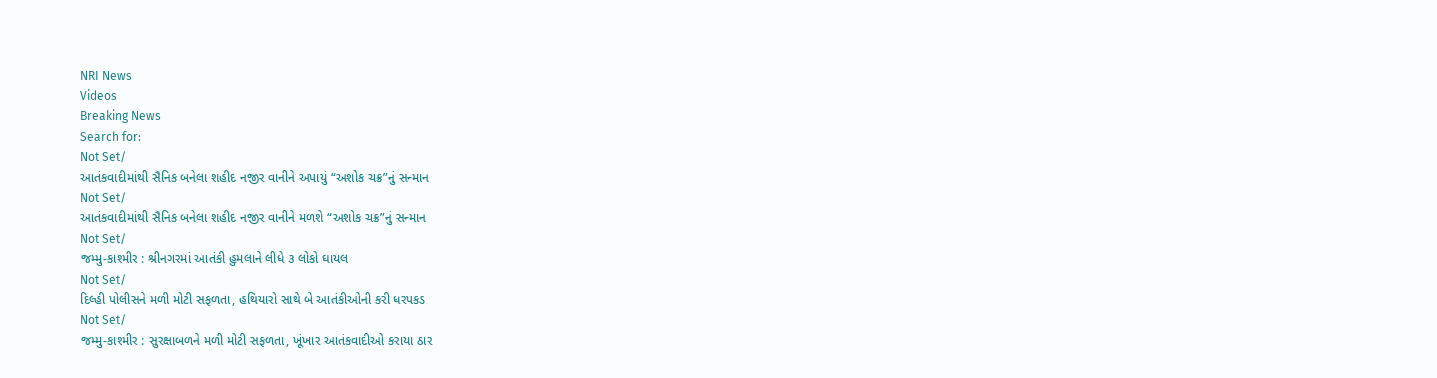NRI News
Videos
Breaking News
Search for:
Not Set/
આતંકવાદીમાંથી સૈનિક બનેલા શહીદ નજીર વાનીને અપાયું “અશોક ચક્ર”નું સન્માન
Not Set/
આતંકવાદીમાંથી સૈનિક બનેલા શહીદ નજીર વાનીને મળશે “અશોક ચક્ર”નું સન્માન
Not Set/
જમ્મુ-કાશ્મીર : શ્રીનગરમાં આતંકી હુમલાને લીધે ૩ લોકો ઘાયલ
Not Set/
દિલ્હી પોલીસને મળી મોટી સફળતા, હથિયારો સાથે બે આતંકીઓની કરી ધરપકડ
Not Set/
જમ્મુ-કાશ્મીર : સુરક્ષાબળને મળી મોટી સફળતા, ખૂંખાર આતંકવાદીઓ કરાયા ઠાર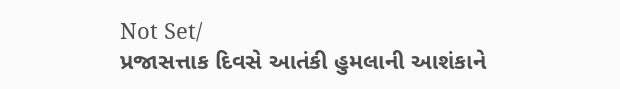Not Set/
પ્રજાસત્તાક દિવસે આતંકી હુમલાની આશંકાને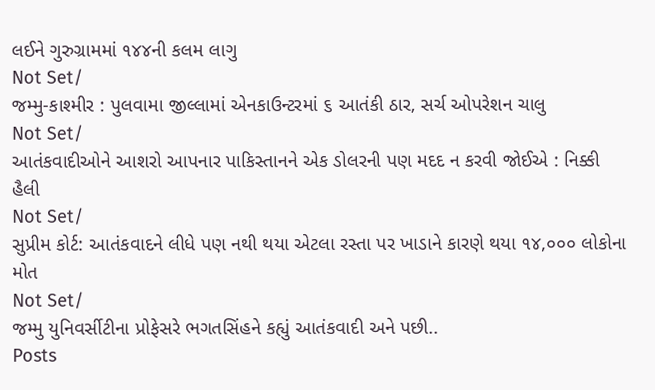લઈને ગુરુગ્રામમાં ૧૪૪ની કલમ લાગુ
Not Set/
જમ્મુ-કાશ્મીર : પુલવામા જીલ્લામાં એનકાઉન્ટરમાં ૬ આતંકી ઠાર, સર્ચ ઓપરેશન ચાલુ
Not Set/
આતંકવાદીઓને આશરો આપનાર પાકિસ્તાનને એક ડોલરની પણ મદદ ન કરવી જોઈએ : નિક્કી હૈલી
Not Set/
સુપ્રીમ કોર્ટ: આતંકવાદને લીધે પણ નથી થયા એટલા રસ્તા પર ખાડાને કારણે થયા ૧૪,૦૦૦ લોકોના મોત
Not Set/
જમ્મુ યુનિવર્સીટીના પ્રોફેસરે ભગતસિંહને કહ્યું આતંકવાદી અને પછી..
Posts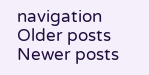navigation
Older posts
Newer posts